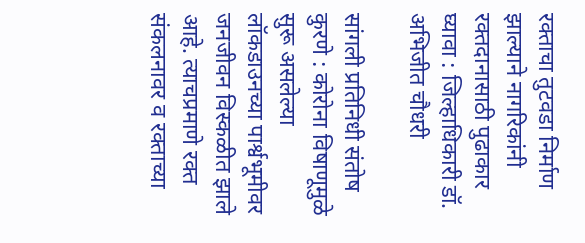रक्ताचा तुटवडा निर्माण झाल्याने नागरिकांनी रक्तदानासाठी पुढाकार घ्यावा : जिल्हाधिकारी डॉ. अभिजीत चौधरी

सांगली प्रतिनिधी संतोष कुरणे : कोरोना विषाणूमुळे सुरू असलेल्या लॉकडाउनच्या पार्श्वभूमीवर जनजीवन विस्कळीत झाले आहे. त्याचप्रमाणे रक्त संकलनावर व रक्ताच्या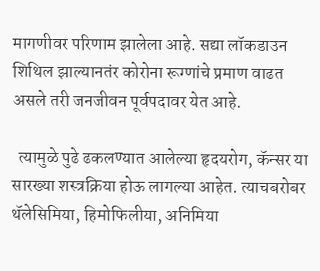मागणीवर परिणाम झालेला आहे. सद्या लॉकडाउन शिथिल झाल्यानतंर कोरोना रूग्णांचे प्रमाण वाढत असले तरी जनजीवन पूर्वपदावर येत आहे.

  त्यामुळे पुढे ढकलण्यात आलेल्या हृदयरोग, कॅन्सर या सारख्या शस्त्रक्रिया होऊ लागल्या आहेत. त्याचबरोबर थॅलेसिमिया, हिमोफिलीया, अनिमिया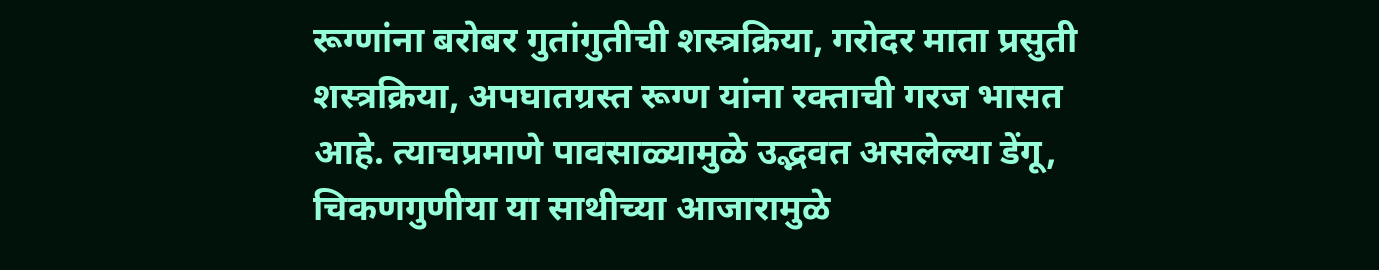रूग्णांना बरोबर गुतांगुतीची शस्त्रक्रिया, गरोदर माता प्रसुती शस्त्रक्रिया, अपघातग्रस्त रूग्ण यांना रक्ताची गरज भासत आहे. त्याचप्रमाणे पावसाळ्यामुळे उद्भवत असलेल्या डेंगू, चिकणगुणीया या साथीच्या आजारामुळे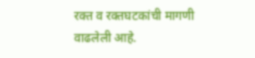रक्त व रक्तघटकांची मागणी वाढलेली आहे.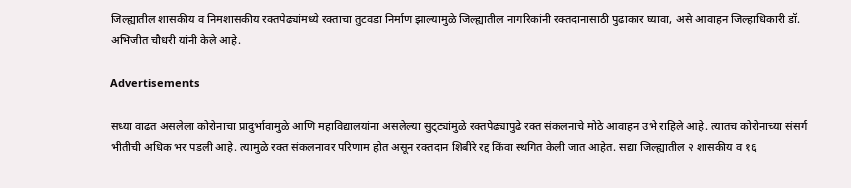जिल्ह्यातील शासकीय व निमशासकीय रक्तपेढ्यांमध्ये रक्ताचा तुटवडा निर्माण झाल्यामुळे जिल्ह्यातील नागरिकांनी रक्तदानासाठी पुढाकार घ्यावा, असे आवाहन जिल्हाधिकारी डॉ. अभिजीत चौधरी यांनी केले आहे.

Advertisements

सध्या वाढत असलेला कोरोनाचा प्रादुर्भावामुळे आणि महाविद्यालयांना असलेल्या सुट्‌ट्यांमुळे रक्तपेढ्यापुढे रक्त संकलनाचे मोठे आवाहन उभे राहिले आहे. त्यातच कोरोनाच्या संसर्ग भीतीची अधिक भर पडली आहे. त्यामुळे रक्त संकलनावर परिणाम होत असून रक्तदान शिबीरे रद्द किंवा स्थगित केली जात आहेत. सद्या जिल्ह्यातील २ शासकीय व १६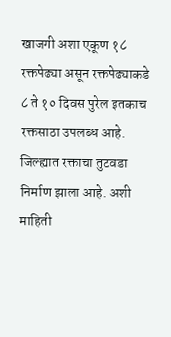खाजगी अशा एकूण १८ रक्तपेढ्या असून रक्तपेढ्याकडे ८ ते १० दिवस पुरेल इतकाच रक्तसाठा उपलब्ध आहे. जिल्ह्यात रक्ताचा तुटवडा निर्माण झाला आहे. अशी माहिती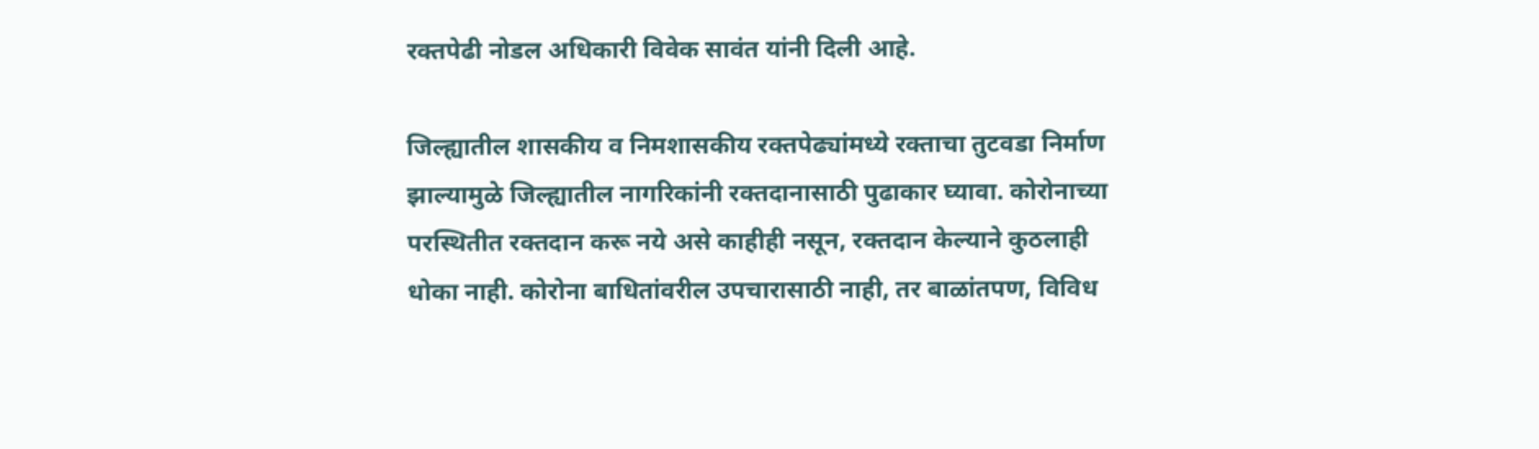रक्तपेढी नोडल अधिकारी विवेक सावंत यांनी दिली आहे.

जिल्ह्यातील शासकीय व निमशासकीय रक्तपेढ्यांमध्ये रक्ताचा तुटवडा निर्माण झाल्यामुळे जिल्ह्यातील नागरिकांनी रक्तदानासाठी पुढाकार घ्यावा. कोरोनाच्या परस्थितीत रक्तदान करू नये असे काहीही नसून, रक्तदान केल्याने कुठलाही धोका नाही. कोरोना बाधितांवरील उपचारासाठी नाही, तर बाळांतपण, विविध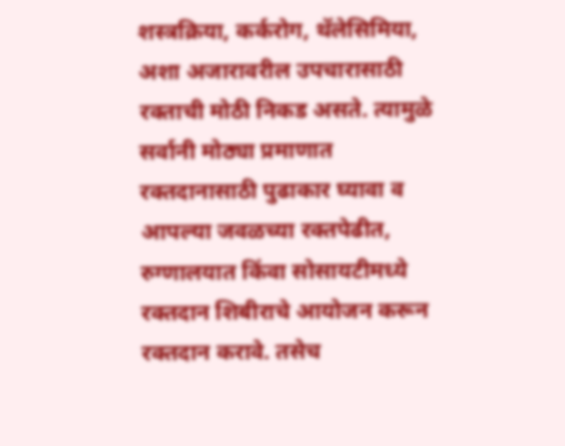शस्त्रक्रिया, कर्करोग, थॅलेसिमिया, अशा अजारावरील उपचारासाठी रक्ताची मोठी निकड असते. त्यामुळे सर्वानी मोठ्या प्रमाणात रक्तदानासाठी पुढाकार घ्यावा व आपल्या जवळच्या रक्तपेढीत, रुग्णालयात किंवा सोसायटीमध्ये रक्तदान शिबीराचे आयोजन करून रक्तदान करावे. तसेच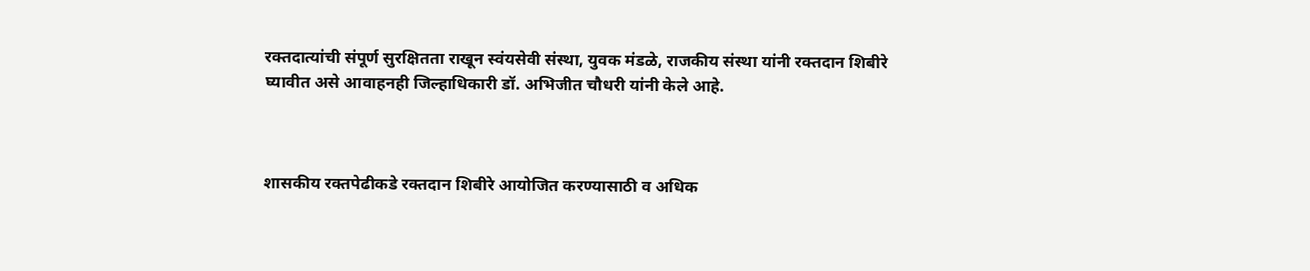रक्तदात्यांची संपूर्ण सुरक्षितता राखून स्वंयसेवी संस्था, युवक मंडळे, राजकीय संस्था यांनी रक्तदान शिबीरे घ्यावीत असे आवाहनही जिल्हाधिकारी डॉ. अभिजीत चौधरी यांनी केले आहे.



शासकीय रक्तपेढीकडे रक्तदान शिबीरे आयोजित करण्यासाठी व अधिक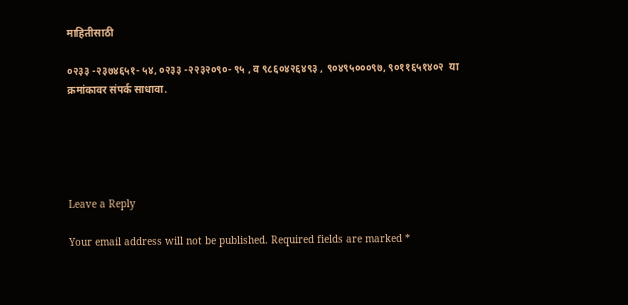माहितीसाठी

०२३३ -२३७४६५१- ५४, ०२३३ -२२३२०९०- ९५ , व ९८६०४२६४९३ , ९०४९५०००९७, ९०११६५१४०२  या क्रमांकावर संपर्क साधावा.





Leave a Reply

Your email address will not be published. Required fields are marked *